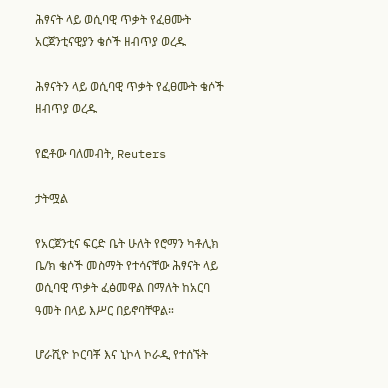ሕፃናት ላይ ወሲባዊ ጥቃት የፈፀሙት አርጀንቲናዊያን ቄሶች ዘብጥያ ወረዱ

ሕፃናትን ላይ ወሲባዊ ጥቃት የፈፀሙት ቄሶች ዘብጥያ ወረዱ

የፎቶው ባለመብት, Reuters

ታትሟል

የአርጀንቲና ፍርድ ቤት ሁለት የሮማን ካቶሊክ ቤ/ክ ቄሶች መስማት የተሳናቸው ሕፃናት ላይ ወሲባዊ ጥቃት ፈፅመዋል በማለት ከአርባ ዓመት በላይ እሥር በይኖባቸዋል።

ሆራሺዮ ኮርባቾ እና ኒኮላ ኮራዲ የተሰኙት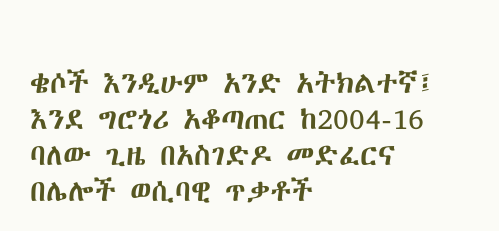ቄሶች እንዲሁም አንድ አትክልተኛ፤ እንደ ግሮጎሪ አቆጣጠር ከ2004-16 ባለው ጊዜ በአስገድዶ መድፈርና በሌሎች ወሲባዊ ጥቃቶች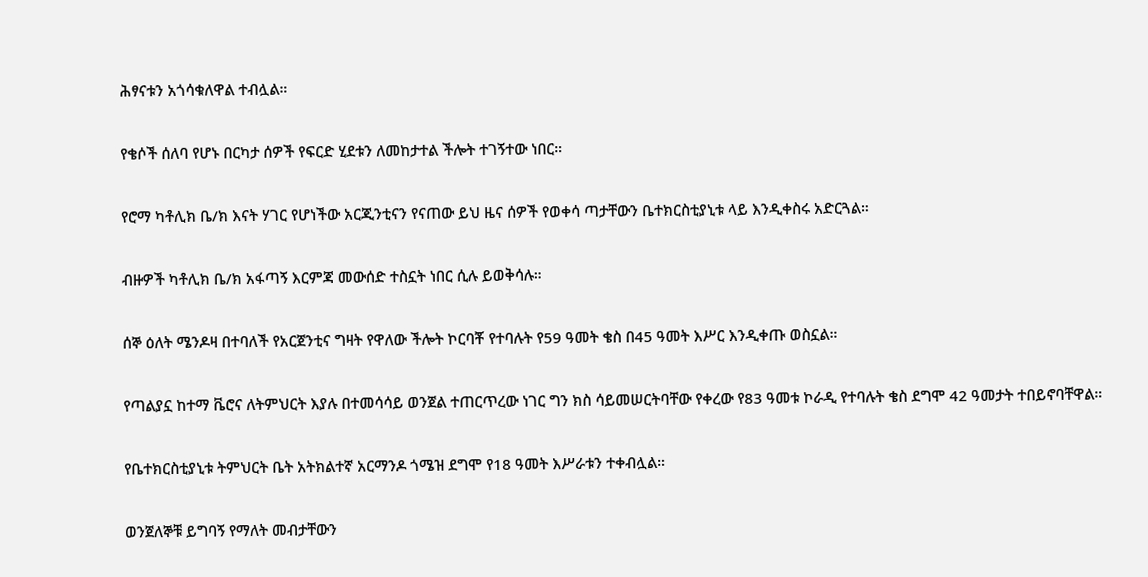ሕፃናቱን አጎሳቁለዋል ተብሏል።

የቄሶች ሰለባ የሆኑ በርካታ ሰዎች የፍርድ ሂደቱን ለመከታተል ችሎት ተገኝተው ነበር።

የሮማ ካቶሊክ ቤ/ክ እናት ሃገር የሆነችው አርጂንቲናን የናጠው ይህ ዜና ሰዎች የወቀሳ ጣታቸውን ቤተክርስቲያኒቱ ላይ እንዲቀስሩ አድርጓል።

ብዙዎች ካቶሊክ ቤ/ክ አፋጣኝ እርምጃ መውሰድ ተስኗት ነበር ሲሉ ይወቅሳሉ።

ሰኞ ዕለት ሜንዶዛ በተባለች የአርጀንቲና ግዛት የዋለው ችሎት ኮርባቾ የተባሉት የ59 ዓመት ቄስ በ45 ዓመት እሥር እንዲቀጡ ወስኗል።

የጣልያኗ ከተማ ቬሮና ለትምህርት እያሉ በተመሳሳይ ወንጀል ተጠርጥረው ነገር ግን ክስ ሳይመሠርትባቸው የቀረው የ83 ዓመቱ ኮራዲ የተባሉት ቄስ ደግሞ 42 ዓመታት ተበይኖባቸዋል።

የቤተክርስቲያኒቱ ትምህርት ቤት አትክልተኛ አርማንዶ ጎሜዝ ደግሞ የ18 ዓመት እሥራቱን ተቀብሏል።

ወንጀለኞቹ ይግባኝ የማለት መብታቸውን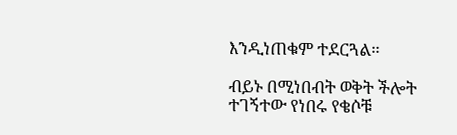እንዲነጠቁም ተደርጓል።

ብይኑ በሚነበብት ወቅት ችሎት ተገኝተው የነበሩ የቄሶቹ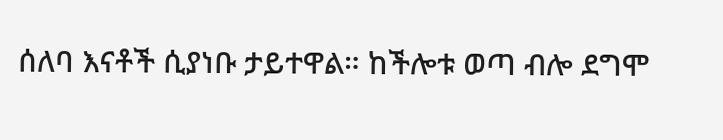ሰለባ እናቶች ሲያነቡ ታይተዋል። ከችሎቱ ወጣ ብሎ ደግሞ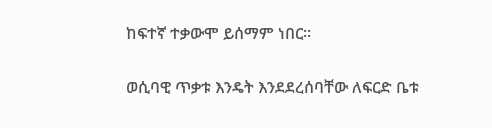ከፍተኛ ተቃውሞ ይሰማም ነበር።

ወሲባዊ ጥቃቱ እንዴት እንደደረሰባቸው ለፍርድ ቤቱ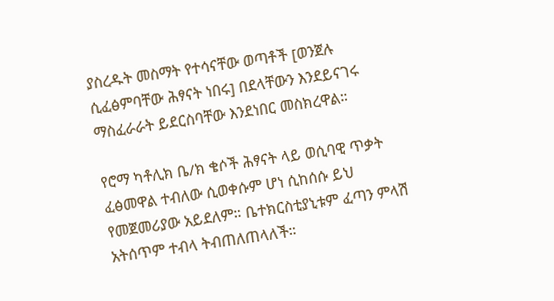ያስረዱት መስማት የተሳናቸው ወጣቶች [ወንጀሉ ሲፈፅምባቸው ሕፃናት ነበሩ] በደላቸውን እንደይናገሩ ማስፈራራት ይደርስባቸው እንደነበር መስክረዋል።

የሮማ ካቶሊክ ቤ/ክ ቄሶች ሕፃናት ላይ ወሲባዊ ጥቃት ፈፅመዋል ተብለው ሲወቀሱም ሆነ ሲከሰሱ ይህ የመጀመሪያው አይደለም። ቤተክርስቲያኒቱም ፈጣን ምላሽ አትሰጥም ተብላ ትብጠለጠላለች።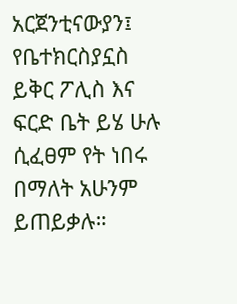አርጀንቲናውያን፤ የቤተክርስያኗስ ይቅር ፖሊስ እና ፍርድ ቤት ይሄ ሁሉ ሲፈፀም የት ነበሩ በማለት አሁንም ይጠይቃሉ።